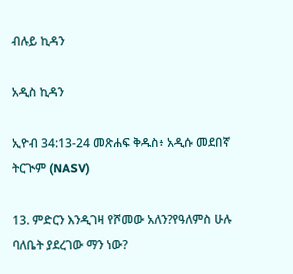ብሉይ ኪዳን

አዲስ ኪዳን

ኢዮብ 34:13-24 መጽሐፍ ቅዱስ፥ አዲሱ መደበኛ ትርጒም (NASV)

13. ምድርን እንዲገዛ የሾመው አለን?የዓለምስ ሁሉ ባለቤት ያደረገው ማን ነው?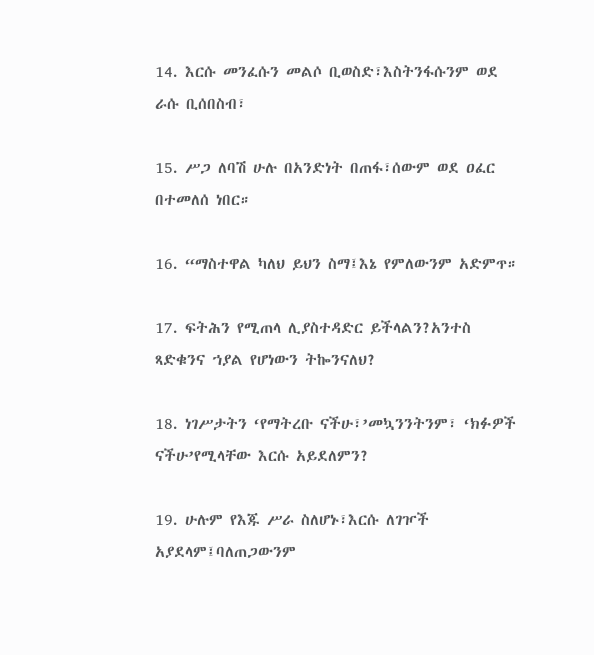14. እርሱ መንፈሱን መልሶ ቢወስድ፣እስትንፋሱንም ወደ ራሱ ቢሰበስብ፣

15. ሥጋ ለባሽ ሁሉ በአንድነት በጠፋ፣ሰውም ወደ ዐፈር በተመለሰ ነበር።

16. “ማስተዋል ካለህ ይህን ስማ፤እኔ የምለውንም አድምጥ።

17. ፍትሕን የሚጠላ ሊያስተዳድር ይችላልን?አንተስ ጻድቁንና ኀያል የሆነውን ትኰንናለህ?

18. ነገሥታትን ‘የማትረቡ ናችሁ፣’መኳንንትንም፣ ‘ክፉዎች ናችሁ’የሚላቸው እርሱ አይደለምን?

19. ሁሉም የእጁ ሥራ ስለሆኑ፣እርሱ ለገዦች አያደላም፤ባለጠጋውንም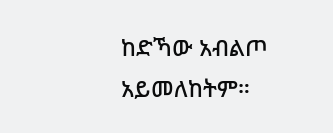ከድኻው አብልጦ አይመለከትም።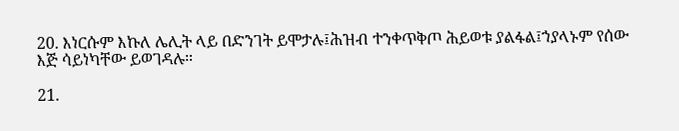20. እነርሱም እኩለ ሌሊት ላይ በድንገት ይሞታሉ፤ሕዝብ ተንቀጥቅጦ ሕይወቱ ያልፋል፤ኀያላኑም የሰው እጅ ሳይነካቸው ይወገዳሉ።

21.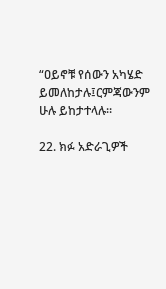“ዐይኖቹ የሰውን አካሄድ ይመለከታሉ፤ርምጃውንም ሁሉ ይከታተላሉ።

22. ክፉ አድራጊዎች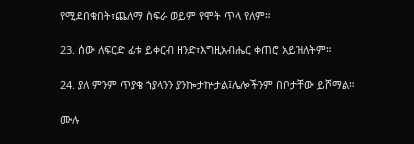የሚደበቁበት፣ጨለማ ስፍራ ወይም የሞት ጥላ የለም።

23. ሰው ለፍርድ ፊቱ ይቀርብ ዘንድ፣እግዚአብሔር ቀጠሮ አይዝለትም።

24. ያለ ምንም ጥያቄ ኀያላንን ያንኰታኵታል፤ሌሎችንም በቦታቸው ይሾማል።

ሙሉ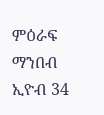ምዕራፍ ማንበብ ኢዮብ 34